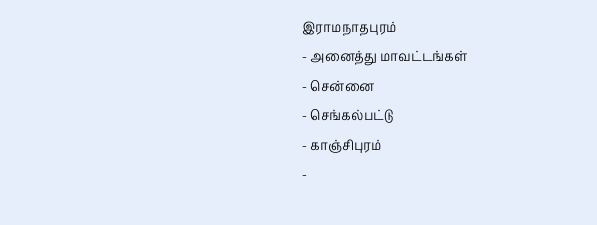இராமநாதபுரம்
- அனைத்து மாவட்டங்கள்
- சென்னை
- செங்கல்பட்டு
- காஞ்சிபுரம்
-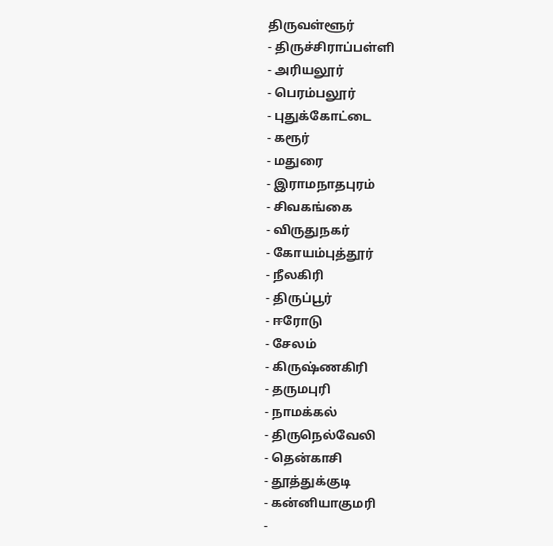திருவள்ளூர்
- திருச்சிராப்பள்ளி
- அரியலூர்
- பெரம்பலூர்
- புதுக்கோட்டை
- கரூர்
- மதுரை
- இராமநாதபுரம்
- சிவகங்கை
- விருதுநகர்
- கோயம்புத்தூர்
- நீலகிரி
- திருப்பூர்
- ஈரோடு
- சேலம்
- கிருஷ்ணகிரி
- தருமபுரி
- நாமக்கல்
- திருநெல்வேலி
- தென்காசி
- தூத்துக்குடி
- கன்னியாகுமரி
-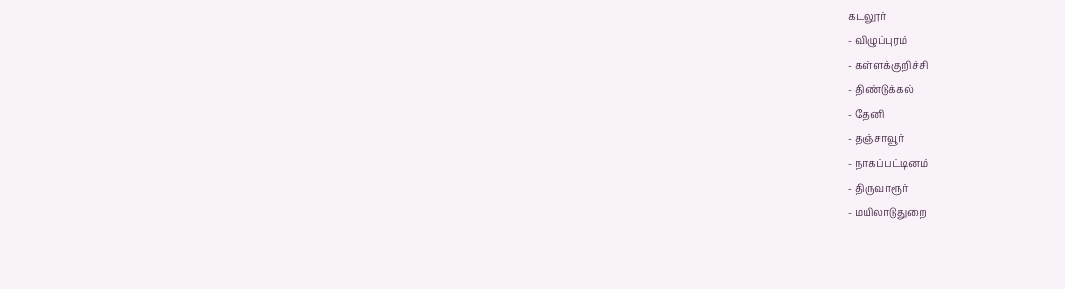கடலூர்
- விழுப்புரம்
- கள்ளக்குறிச்சி
- திண்டுக்கல்
- தேனி
- தஞ்சாவூர்
- நாகப்பட்டினம்
- திருவாரூர்
- மயிலாடுதுறை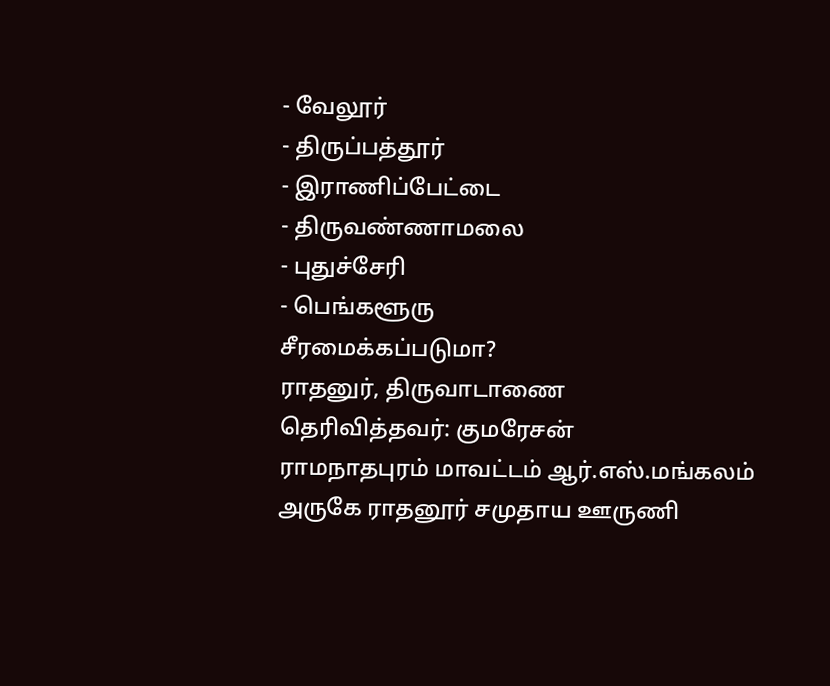- வேலூர்
- திருப்பத்தூர்
- இராணிப்பேட்டை
- திருவண்ணாமலை
- புதுச்சேரி
- பெங்களூரு
சீரமைக்கப்படுமா?
ராதனுர், திருவாடாணை
தெரிவித்தவர்: குமரேசன்
ராமநாதபுரம் மாவட்டம் ஆர்.எஸ்.மங்கலம் அருகே ராதனூர் சமுதாய ஊருணி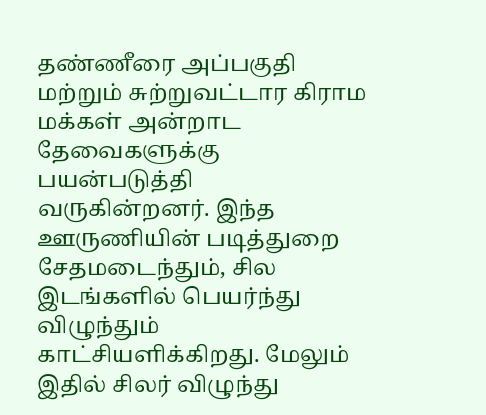தண்ணீரை அப்பகுதி மற்றும் சுற்றுவட்டார கிராம மக்கள் அன்றாட தேவைகளுக்கு பயன்படுத்தி வருகின்றனர். இந்த ஊருணியின் படித்துறை சேதமடைந்தும், சில இடங்களில் பெயர்ந்து விழுந்தும் காட்சியளிக்கிறது. மேலும் இதில் சிலர் விழுந்து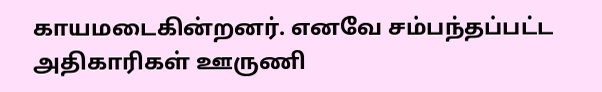காயமடைகின்றனர். எனவே சம்பந்தப்பட்ட அதிகாரிகள் ஊருணி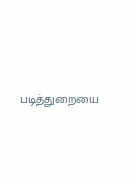படித்துறையை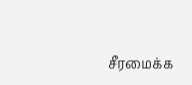சீரமைக்க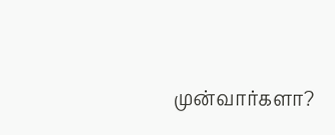முன்வார்களா?